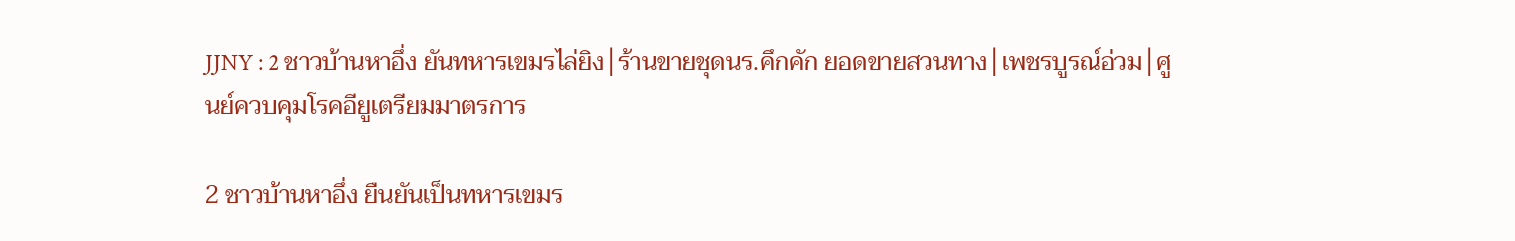JJNY : 2 ชาวบ้านหาอึ่ง ยันทหารเขมรไล่ยิง│ร้านขายชุดนร.คึกคัก ยอดขายสวนทาง│เพชรบูรณ์อ่วม│ศูนย์ควบคุมโรคอียูเตรียมมาตรการ

2 ชาวบ้านหาอึ่ง ยืนยันเป็นทหารเขมร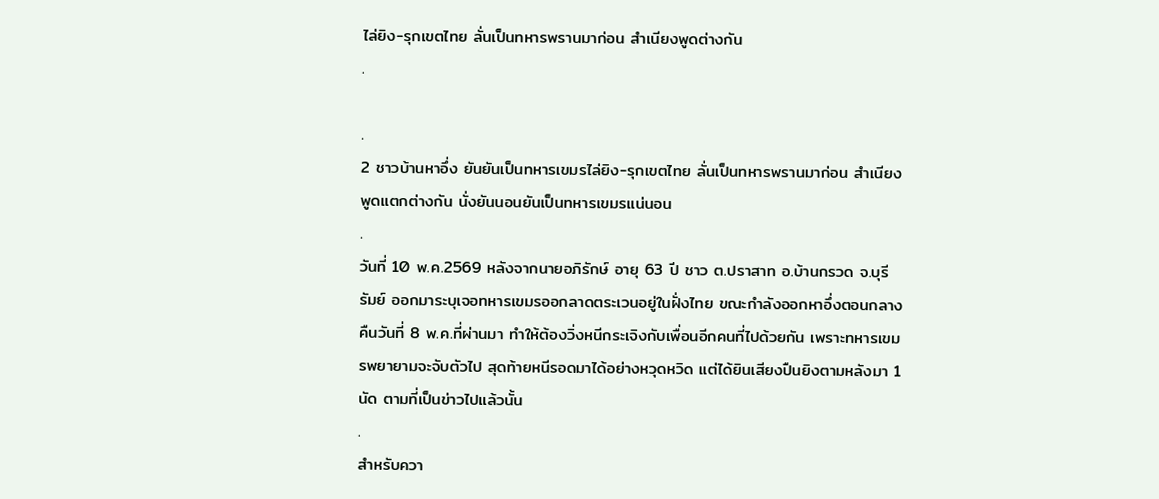ไล่ยิง-รุกเขตไทย ลั่นเป็นทหารพรานมาก่อน สำเนียงพูดต่างกัน
.

.
2 ชาวบ้านหาอึ่ง ยันยันเป็นทหารเขมรไล่ยิง-รุกเขตไทย ลั่นเป็นทหารพรานมาก่อน สำเนียงพูดแตกต่างกัน นั่งยันนอนยันเป็นทหารเขมรแน่นอน
.
วันที่ 10 พ.ค.2569 หลังจากนายอภิรักษ์ อายุ 63 ปี ชาว ต.ปราสาท อ.บ้านกรวด จ.บุรีรัมย์ ออกมาระบุเจอทหารเขมรออกลาดตระเวนอยู่ในฝั่งไทย ขณะกำลังออกหาอึ่งตอนกลางคืนวันที่ 8 พ.ค.ที่ผ่านมา ทำให้ต้องวิ่งหนีกระเจิงกับเพื่อนอีกคนที่ไปด้วยกัน เพราะทหารเขมรพยายามจะจับตัวไป สุดท้ายหนีรอดมาได้อย่างหวุดหวิด แต่ได้ยินเสียงปืนยิงตามหลังมา 1 นัด ตามที่เป็นข่าวไปแล้วนั้น
.
สำหรับควา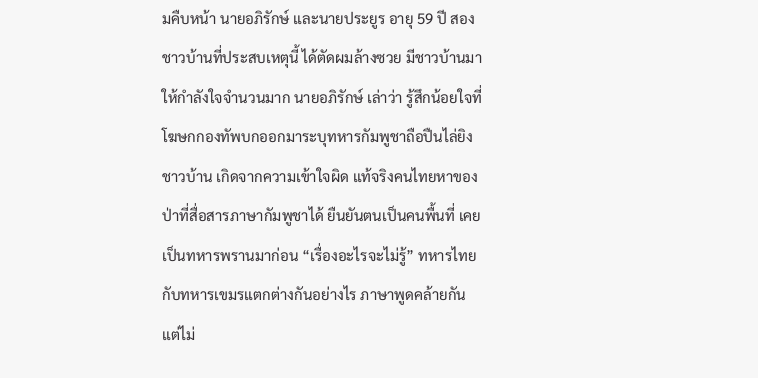มคืบหน้า นายอภิรักษ์ และนายประยูร อายุ 59 ปี สองชาวบ้านที่ประสบเหตุนี้ ได้ตัดผมล้างซวย มีชาวบ้านมาให้กำลังใจจำนวนมาก นายอภิรักษ์ เล่าว่า รู้สึกน้อยใจที่โฆษกกองทัพบกออกมาระบุทหารกัมพูชาถือปืนไล่ยิงชาวบ้าน เกิดจากความเข้าใจผิด แท้จริงคนไทยหาของป่าที่สื่อสารภาษากัมพูชาได้ ยืนยันตนเป็นคนพื้นที่ เคยเป็นทหารพรานมาก่อน “เรื่องอะไรจะไม่รู้” ทหารไทยกับทหารเขมรแตกต่างกันอย่างไร ภาษาพูดคล้ายกัน แต่ไม่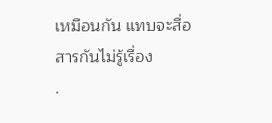เหมือนกัน แทบจะสื่อสารกันไม่รู้เรื่อง
.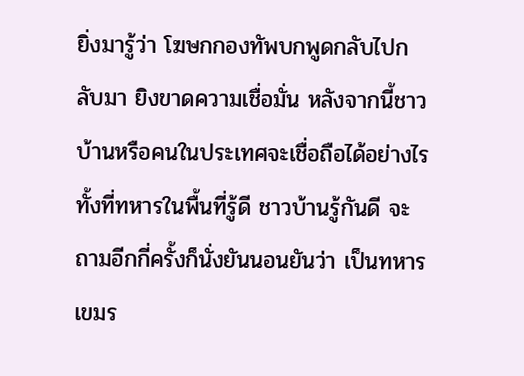ยิ่งมารู้ว่า โฆษกกองทัพบกพูดกลับไปกลับมา ยิงขาดความเชื่อมั่น หลังจากนี้ชาวบ้านหรือคนในประเทศจะเชื่อถือได้อย่างไร ทั้งที่ทหารในพื้นที่รู้ดี ชาวบ้านรู้กันดี จะถามอีกกี่ครั้งก็นั่งยันนอนยันว่า เป็นทหารเขมร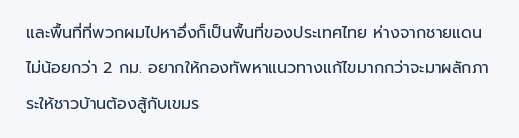และพื้นที่ที่พวกผมไปหาอึ่งก็เป็นพื้นที่ของประเทศไทย ห่างจากชายแดนไม่น้อยกว่า 2 กม. อยากให้กองทัพหาแนวทางแก้ไขมากกว่าจะมาผลักภาระให้ชาวบ้านต้องสู้กับเขมร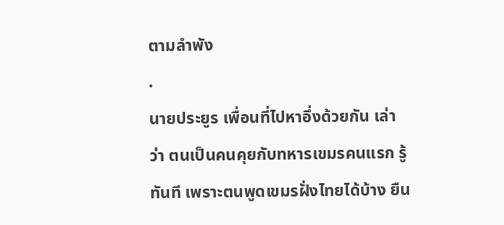ตามลำพัง
.
นายประยูร เพื่อนที่ไปหาอึ่งด้วยกัน เล่าว่า ตนเป็นคนคุยกับทหารเขมรคนแรก รู้ทันที เพราะตนพูดเขมรฝั่งไทยได้บ้าง ยืน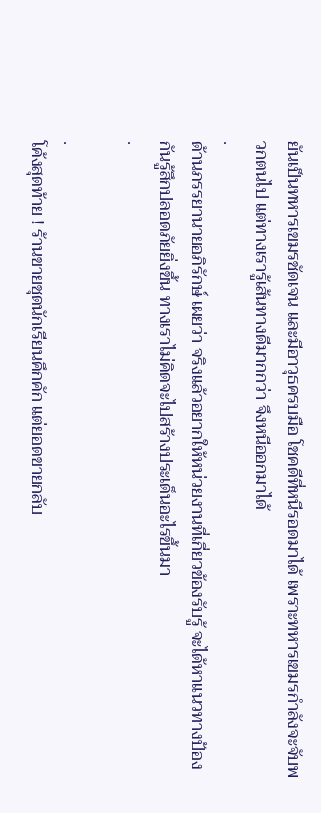ยันเป็นทหารเขมรชัดเจน และมีอาวุธครบมือ โชคดีที่หนีรอดมาได้ เพราะทหารเขมรกำลังจะจับพวกตนไป แต่ทางเรารู้เส้นทางดีมากกว่า จึงหนีออกมาได้
.
ด้านภรรยานายอภิรักษ์ เผยว่า จริงแล้วอยากให้หน่วยงานที่เกี่ยวข้องรับรู้ จะได้หาแนวทางป้องกันรู้สึกปลอดภัยยิ่งขึ้น ทางเราไม่คิดจะไปสร้างประเด็นอะไรขึ้นมา
.

.
โค้งสุดท้าย ! ร้านขายชุดนักเรียนคึกคัก แต่ยอดขายกลับ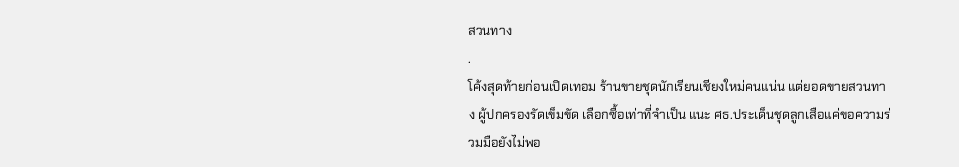สวนทาง
.
โค้งสุดท้ายก่อนเปิดเทอม ร้านขายชุดนักเรียนเชียงใหม่คนแน่น แต่ยอดขายสวนทาง ผู้ปกครองรัดเข็มขัด เลือกซื้อเท่าที่จำเป็น แนะ ศธ.ประเด็นชุดลูกเสือแค่ขอความร่วมมือยังไม่พอ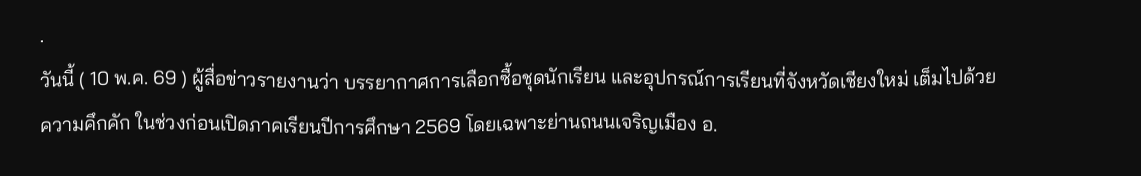.
วันนี้ ( 10 พ.ค. 69 ) ผู้สื่อข่าวรายงานว่า บรรยากาศการเลือกซื้อชุดนักเรียน และอุปกรณ์การเรียนที่จังหวัดเชียงใหม่ เต็มไปด้วยความคึกคัก ในช่วงก่อนเปิดภาคเรียนปีการศึกษา 2569 โดยเฉพาะย่านถนนเจริญเมือง อ.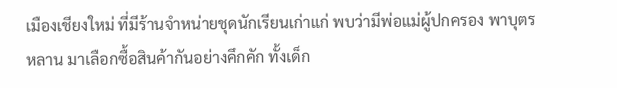เมืองเชียงใหม่ ที่มีร้านจำหน่ายชุดนักเรียนเก่าแก่ พบว่ามีพ่อแม่ผู้ปกครอง พาบุตรหลาน มาเลือกซื้อสินค้ากันอย่างคึกคัก ทั้งเด็ก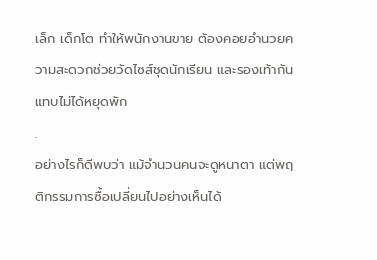เล็ก เด็กโต ทำให้พนักงานขาย ต้องคอยอำนวยความสะดวกช่วยวัดไซส์ชุดนักเรียน และรองเท้ากันแทบไม่ได้หยุดพัก
.
อย่างไรก็ดีพบว่า แม้จำนวนคนจะดูหนาตา แต่พฤติกรรมการซื้อเปลี่ยนไปอย่างเห็นได้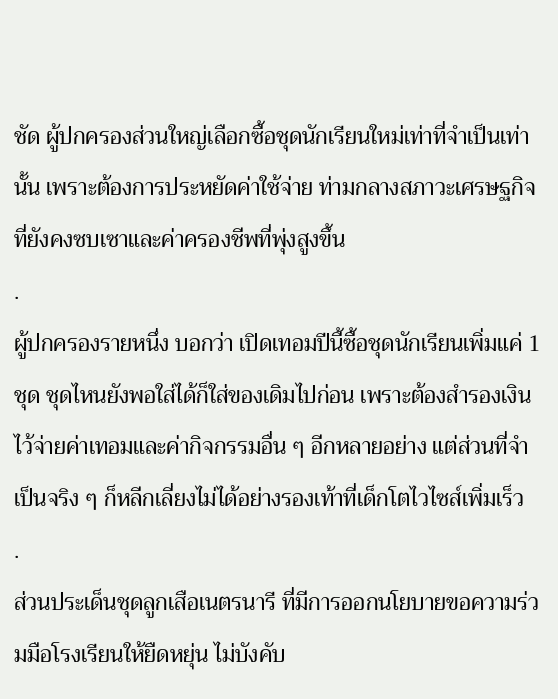ชัด ผู้ปกครองส่วนใหญ่เลือกซื้อชุดนักเรียนใหม่เท่าที่จำเป็นเท่านั้น เพราะต้องการประหยัดค่าใช้จ่าย ท่ามกลางสภาวะเศรษฐกิจที่ยังคงซบเซาและค่าครองชีพที่พุ่งสูงขึ้น
.
ผู้ปกครองรายหนึ่ง บอกว่า เปิดเทอมปีนี้ซื้อชุดนักเรียนเพิ่มแค่ 1 ชุด ชุดไหนยังพอใส่ได้ก็ใส่ของเดิมไปก่อน เพราะต้องสำรองเงินไว้จ่ายค่าเทอมและค่ากิจกรรมอื่น ๆ อีกหลายอย่าง แต่ส่วนที่จำเป็นจริง ๆ ก็หลีกเลี่ยงไม่ได้อย่างรองเท้าที่เด็กโตไวไซส์เพิ่มเร็ว
.
ส่วนประเด็นชุดลูกเสือเนตรนารี ที่มีการออกนโยบายขอความร่วมมือโรงเรียนให้ยืดหยุ่น ไม่บังคับ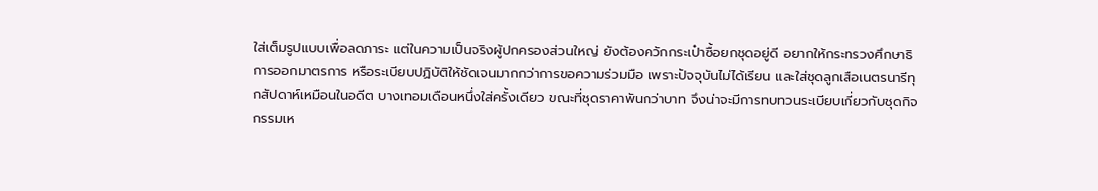ใส่เต็มรูปแบบเพื่อลดภาระ แต่ในความเป็นจริงผู้ปกครองส่วนใหญ่ ยังต้องควักกระเป๋าซื้อยกชุดอยู่ดี อยากให้กระทรวงศึกษาธิการออกมาตรการ หรือระเบียบปฏิบัติให้ชัดเจนมากกว่าการขอความร่วมมือ เพราะปัจจุบันไม่ได้เรียน และใส่ชุดลูกเสือเนตรนารีทุกสัปดาห์เหมือนในอดีต บางเทอมเดือนหนึ่งใส่ครั้งเดียว ขณะที่ชุดราคาพันกว่าบาท จึงน่าจะมีการทบทวนระเบียบเกี่ยวกับชุดกิจกรรมเห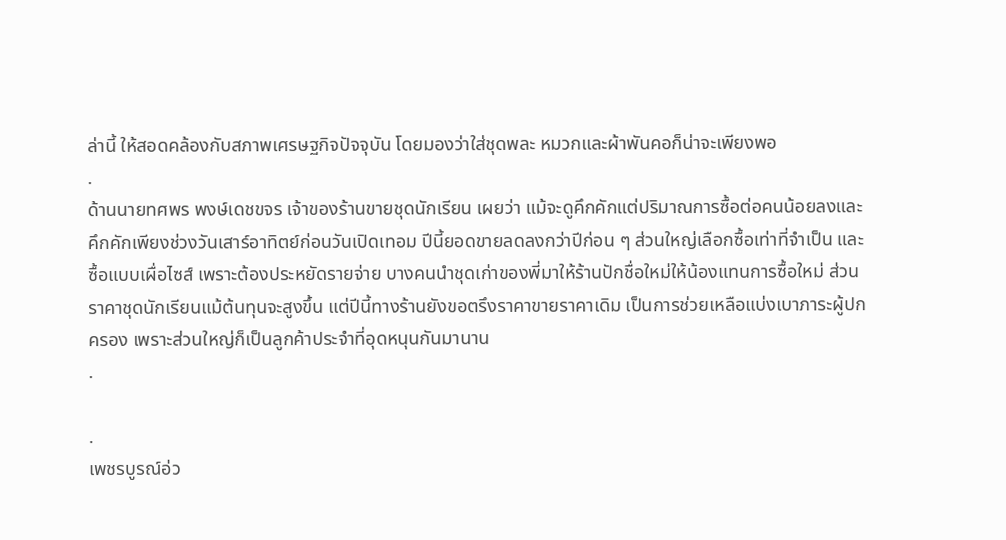ล่านี้ ให้สอดคล้องกับสภาพเศรษฐกิจปัจจุบัน โดยมองว่าใส่ชุดพละ หมวกและผ้าพันคอก็น่าจะเพียงพอ
.
ด้านนายทศพร พงษ์เดชขจร เจ้าของร้านขายชุดนักเรียน เผยว่า แม้จะดูคึกคักแต่ปริมาณการซื้อต่อคนน้อยลงและคึกคักเพียงช่วงวันเสาร์อาทิตย์ก่อนวันเปิดเทอม ปีนี้ยอดขายลดลงกว่าปีก่อน ๆ ส่วนใหญ่เลือกซื้อเท่าที่จำเป็น และซื้อแบบเผื่อไซส์ เพราะต้องประหยัดรายจ่าย บางคนนำชุดเก่าของพี่มาให้ร้านปักชื่อใหม่ให้น้องแทนการซื้อใหม่ ส่วนราคาชุดนักเรียนแม้ต้นทุนจะสูงขึ้น แต่ปีนี้ทางร้านยังขอตรึงราคาขายราคาเดิม เป็นการช่วยเหลือแบ่งเบาภาระผู้ปกครอง เพราะส่วนใหญ่ก็เป็นลูกค้าประจำที่อุดหนุนกันมานาน
.

.
เพชรบูรณ์อ่ว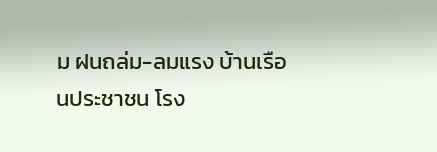ม ฝนถล่ม-ลมแรง บ้านเรือนประชาชน โรง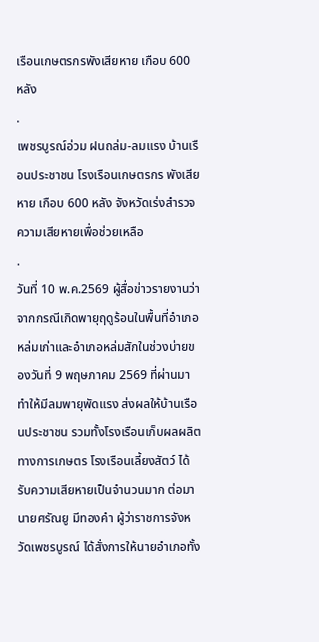เรือนเกษตรกรพังเสียหาย เกือบ 600 หลัง
.
เพชรบูรณ์อ่วม ฝนถล่ม-ลมแรง บ้านเรือนประชาชน โรงเรือนเกษตรกร พังเสียหาย เกือบ 600 หลัง จังหวัดเร่งสำรวจความเสียหายเพื่อช่วยเหลือ
.
วันที่ 10 พ.ค.2569 ผู้สื่อข่าวรายงานว่าจากกรณีเกิดพายุฤดูร้อนในพื้นที่อำเภอหล่มเก่าและอำเภอหล่มสักในช่วงบ่ายของวันที่ 9 พฤษภาคม 2569 ที่ผ่านมา ทำให้มีลมพายุพัดแรง ส่งผลให้บ้านเรือนประชาชน รวมทั้งโรงเรือนเก็บผลผลิตทางการเกษตร โรงเรือนเลี้ยงสัตว์ ได้รับความเสียหายเป็นจำนวนมาก ต่อมานายศรัณยู มีทองคำ ผู้ว่าราชการจังหวัดเพชรบูรณ์ ได้สั่งการให้นายอำเภอทั้ง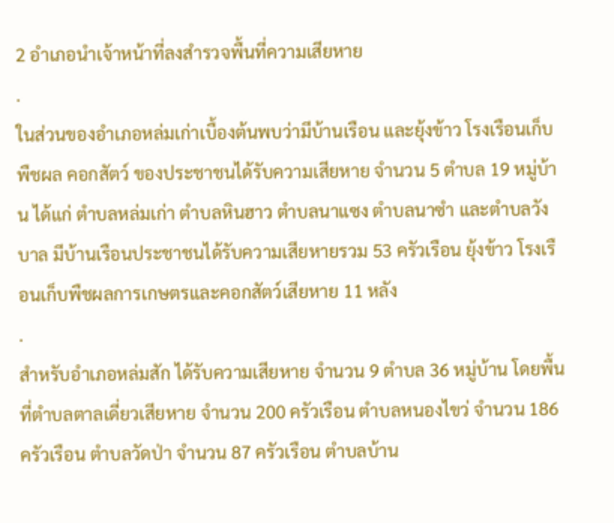2 อำเภอนำเจ้าหน้าที่ลงสำรวจพื้นที่ความเสียหาย
.
ในส่วนของอำเภอหล่มเก่าเบื้องต้นพบว่ามีบ้านเรือน และยุ้งข้าว โรงเรือนเก็บพืชผล คอกสัตว์ ของประชาชนได้รับความเสียหาย จำนวน 5 ตำบล 19 หมู่บ้าน ได้แก่ ตำบลหล่มเก่า ตำบลหินฮาว ตำบลนาแซง ตำบลนาซำ และตำบลวังบาล มีบ้านเรือนประชาชนได้รับความเสียหายรวม 53 ครัวเรือน ยุ้งข้าว โรงเรือนเก็บพืชผลการเกษตรและคอกสัตว์เสียหาย 11 หลัง
.
สำหรับอำเภอหล่มสัก ได้รับความเสียหาย จำนวน 9 ตำบล 36 หมู่บ้าน โดยพื้นที่ตำบลตาลเดี่ยวเสียหาย จำนวน 200 ครัวเรือน ตำบลหนองไขว่ จำนวน 186 ครัวเรือน ตำบลวัดป่า จำนวน 87 ครัวเรือน ตำบลบ้าน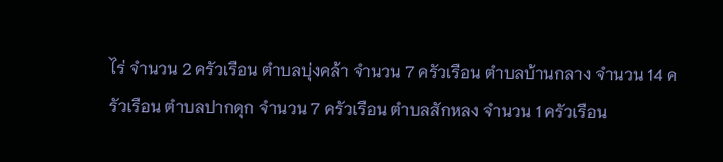ไร่ จำนวน 2 ครัวเรือน ตำบลบุ่งคล้า จำนวน 7 ครัวเรือน ตำบลบ้านกลาง จำนวน 14 ครัวเรือน ตำบลปากดุก จำนวน 7 ครัวเรือน ตำบลสักหลง จำนวน 1 ครัวเรือน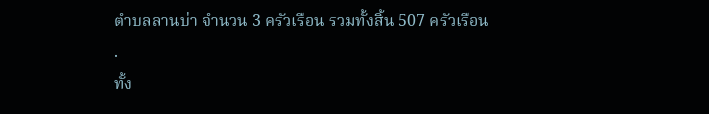ตำบลลานบ่า จำนวน 3 ครัวเรือน รวมทั้งสิ้น 507 ครัวเรือน
.
ทั้ง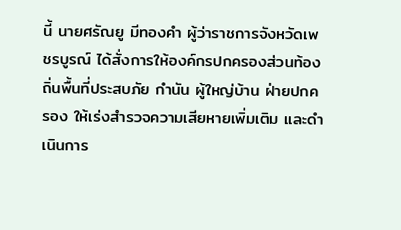นี้ นายศรัณยู มีทองคำ ผู้ว่าราชการจังหวัดเพชรบูรณ์ ได้สั่งการให้องค์กรปกครองส่วนท้องถิ่นพื้นที่ประสบภัย กำนัน ผู้ใหญ่บ้าน ฝ่ายปกครอง ให้เร่งสำรวจความเสียหายเพิ่มเติม และดำเนินการ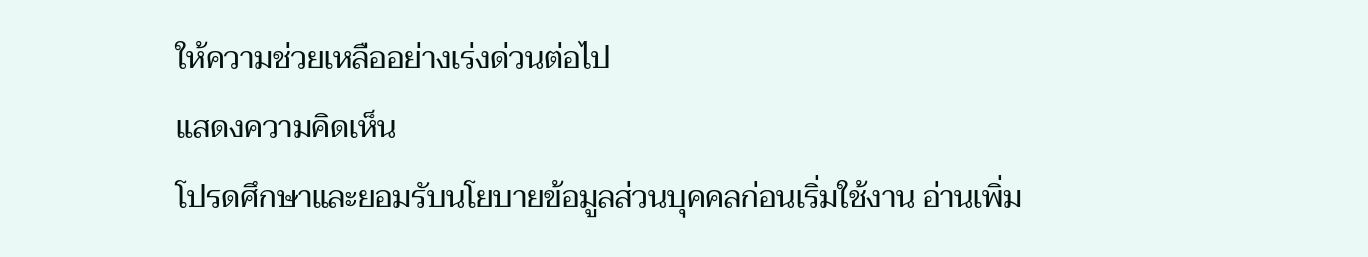ให้ความช่วยเหลืออย่างเร่งด่วนต่อไป
แสดงความคิดเห็น
โปรดศึกษาและยอมรับนโยบายข้อมูลส่วนบุคคลก่อนเริ่มใช้งาน อ่านเพิ่ม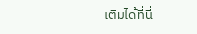เติมได้ที่นี่